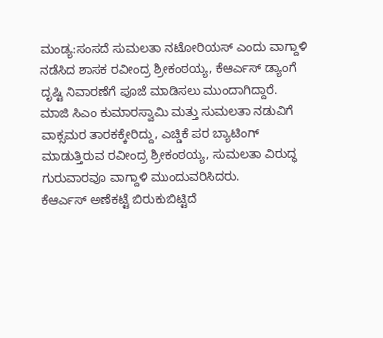ಮಂಡ್ಯ:ಸಂಸದೆ ಸುಮಲತಾ ನಟೋರಿಯಸ್ ಎಂದು ವಾಗ್ದಾಳಿ ನಡೆಸಿದ ಶಾಸಕ ರವೀಂದ್ರ ಶ್ರೀಕಂಠಯ್ಯ, ಕೆಆರ್ಎಸ್ ಡ್ಯಾಂಗೆ ದೃಷ್ಟಿ ನಿವಾರಣೆಗೆ ಪೂಜೆ ಮಾಡಿಸಲು ಮುಂದಾಗಿದ್ದಾರೆ.
ಮಾಜಿ ಸಿಎಂ ಕುಮಾರಸ್ವಾಮಿ ಮತ್ತು ಸುಮಲತಾ ನಡುವಿಗೆ ವಾಕ್ಸಮರ ತಾರಕಕ್ಕೇರಿದ್ದು, ಎಚ್ಡಿಕೆ ಪರ ಬ್ಯಾಟಿಂಗ್ ಮಾಡುತ್ತಿರುವ ರವೀಂದ್ರ ಶ್ರೀಕಂಠಯ್ಯ, ಸುಮಲತಾ ವಿರುದ್ಧ ಗುರುವಾರವೂ ವಾಗ್ದಾಳಿ ಮುಂದುವರಿಸಿದರು.
ಕೆಆರ್ಎಸ್ ಅಣೆಕಟ್ಟೆ ಬಿರುಕುಬಿಟ್ಟಿದೆ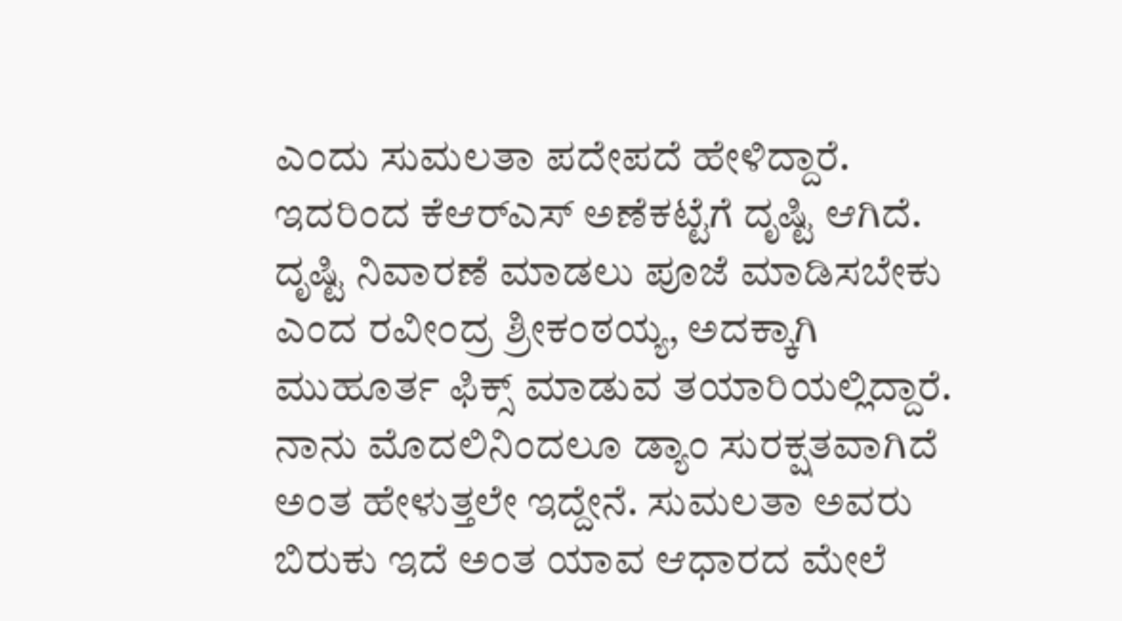ಎಂದು ಸುಮಲತಾ ಪದೇಪದೆ ಹೇಳಿದ್ದಾರೆ. ಇದರಿಂದ ಕೆಆರ್‌ಎಸ್ ಅಣೆಕಟ್ಟೆಗೆ ದೃಷ್ಟಿ ಆಗಿದೆ. ದೃಷ್ಟಿ ನಿವಾರಣೆ ಮಾಡಲು ಪೂಜೆ ಮಾಡಿಸಬೇಕು ಎಂದ ರವೀಂದ್ರ ಶ್ರೀಕಂಠಯ್ಯ, ಅದಕ್ಕಾಗಿ ಮುಹೂರ್ತ ಫಿಕ್ಸ್ ಮಾಡುವ ತಯಾರಿಯಲ್ಲಿದ್ದಾರೆ.
ನಾನು ಮೊದಲಿನಿಂದಲೂ ಡ್ಯಾಂ ಸುರಕ್ಷತವಾಗಿದೆ ಅಂತ ಹೇಳುತ್ತಲೇ ಇದ್ದೇನೆ. ಸುಮಲತಾ ಅವರು ಬಿರುಕು ಇದೆ ಅಂತ ಯಾವ ಆಧಾರದ ಮೇಲೆ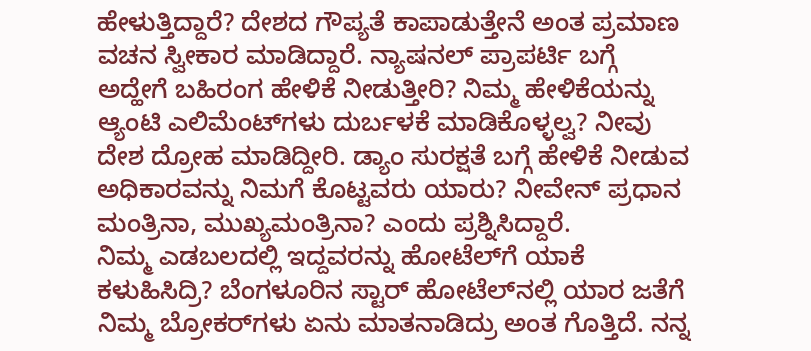ಹೇಳುತ್ತಿದ್ದಾರೆ? ದೇಶದ ಗೌಪ್ಯತೆ ಕಾಪಾಡುತ್ತೇನೆ ಅಂತ ಪ್ರಮಾಣ ವಚನ ಸ್ವೀಕಾರ ಮಾಡಿದ್ದಾರೆ. ನ್ಯಾಷನಲ್ ಪ್ರಾಪರ್ಟಿ ಬಗ್ಗೆ ಅದ್ಹೇಗೆ ಬಹಿರಂಗ ಹೇಳಿಕೆ ನೀಡುತ್ತೀರಿ? ನಿಮ್ಮ ಹೇಳಿಕೆಯನ್ನು ಆ್ಯಂಟಿ ಎಲಿಮೆಂಟ್‌ಗಳು ದುರ್ಬಳಕೆ ಮಾಡಿಕೊಳ್ಳಲ್ವ? ನೀವು ದೇಶ ದ್ರೋಹ ಮಾಡಿದ್ದೀರಿ. ಡ್ಯಾಂ ಸುರಕ್ಷತೆ ಬಗ್ಗೆ ಹೇಳಿಕೆ ನೀಡುವ ಅಧಿಕಾರವನ್ನು ನಿಮಗೆ ಕೊಟ್ಟವರು ಯಾರು? ನೀವೇನ್ ಪ್ರಧಾನ ಮಂತ್ರಿನಾ, ಮುಖ್ಯಮಂತ್ರಿನಾ? ಎಂದು ಪ್ರಶ್ನಿಸಿದ್ದಾರೆ.
ನಿಮ್ಮ ಎಡಬಲದಲ್ಲಿ ಇದ್ದವರನ್ನು ಹೋಟೆಲ್‌ಗೆ ಯಾಕೆ ಕಳುಹಿಸಿದ್ರಿ? ಬೆಂಗಳೂರಿನ ಸ್ಟಾರ್ ಹೋಟೆಲ್‌ನಲ್ಲಿ ಯಾರ ಜತೆಗೆ ನಿಮ್ಮ ಬ್ರೋಕರ್‌ಗಳು ಏನು ಮಾತನಾಡಿದ್ರು ಅಂತ ಗೊತ್ತಿದೆ. ನನ್ನ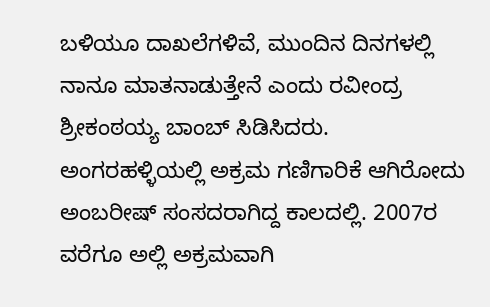ಬಳಿಯೂ ದಾಖಲೆಗಳಿವೆ, ಮುಂದಿನ ದಿನಗಳಲ್ಲಿ ನಾನೂ ಮಾತನಾಡುತ್ತೇನೆ ಎಂದು ರವೀಂದ್ರ ಶ್ರೀಕಂಠಯ್ಯ ಬಾಂಬ್ ಸಿಡಿಸಿದರು.
ಅಂಗರಹಳ್ಳಿಯಲ್ಲಿ ಅಕ್ರಮ ಗಣಿಗಾರಿಕೆ ಆಗಿರೋದು ಅಂಬರೀಷ್ ಸಂಸದರಾಗಿದ್ದ ಕಾಲದಲ್ಲಿ. 2007ರ ವರೆಗೂ ಅಲ್ಲಿ ಅಕ್ರಮವಾಗಿ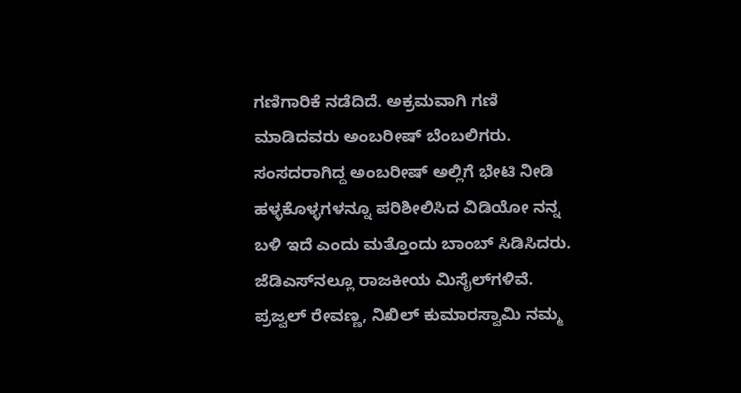ಗಣಿಗಾರಿಕೆ ನಡೆದಿದೆ. ಅಕ್ರಮವಾಗಿ ಗಣಿ ಮಾಡಿದವರು ಅಂಬರೀಷ್ ಬೆಂಬಲಿಗರು. ಸಂಸದರಾಗಿದ್ದ ಅಂಬರೀಷ್ ಅಲ್ಲಿಗೆ ಭೇಟಿ ನೀಡಿ ಹಳ್ಳಕೊಳ್ಳಗಳನ್ನೂ ಪರಿಶೀಲಿಸಿದ ವಿಡಿಯೋ ನನ್ನ ಬಳಿ ಇದೆ ಎಂದು ಮತ್ತೊಂದು ಬಾಂಬ್ ಸಿಡಿಸಿದರು.
ಜೆಡಿಎಸ್‌ನಲ್ಲೂ ರಾಜಕೀಯ ಮಿಸೈಲ್‌ಗಳಿವೆ. ಪ್ರಜ್ವಲ್ ರೇವಣ್ಣ, ನಿಖಿಲ್ ಕುಮಾರಸ್ವಾಮಿ ನಮ್ಮ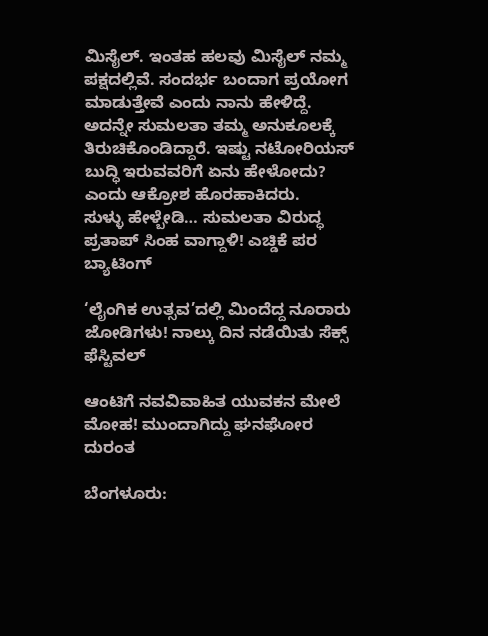ಮಿಸೈಲ್. ಇಂತಹ ಹಲವು ಮಿಸೈಲ್ ನಮ್ಮ ಪಕ್ಷದಲ್ಲಿವೆ. ಸಂದರ್ಭ ಬಂದಾಗ ಪ್ರಯೋಗ ಮಾಡುತ್ತೇವೆ ಎಂದು ನಾನು ಹೇಳಿದ್ದೆ. ಅದನ್ನೇ ಸುಮಲತಾ ತಮ್ಮ ಅನುಕೂಲಕ್ಕೆ ತಿರುಚಿಕೊಂಡಿದ್ದಾರೆ. ಇಷ್ಟು ನಟೋರಿಯಸ್ ಬುದ್ಧಿ ಇರುವವರಿಗೆ ಏನು ಹೇಳೋದು? ಎಂದು ಆಕ್ರೋಶ ಹೊರಹಾಕಿದರು.
ಸುಳ್ಳು ಹೇಳ್ಬೇಡಿ… ಸುಮಲತಾ ವಿರುದ್ಧ ಪ್ರತಾಪ್ ಸಿಂಹ ವಾಗ್ದಾಳಿ! ಎಚ್ಡಿಕೆ ಪರ ಬ್ಯಾಟಿಂಗ್

‘ಲೈಂಗಿಕ ಉತ್ಸವ’ದಲ್ಲಿ ಮಿಂದೆದ್ದ ನೂರಾರು ಜೋಡಿಗಳು! ನಾಲ್ಕು ದಿನ ನಡೆಯಿತು ಸೆಕ್ಸ್ ಫೆಸ್ಟಿವಲ್

ಆಂಟಿಗೆ ನವವಿವಾಹಿತ ಯುವಕನ ಮೇಲೆ ಮೋಹ! ಮುಂದಾಗಿದ್ದು ಘನಘೋರ ದುರಂತ

ಬೆಂಗಳೂರು: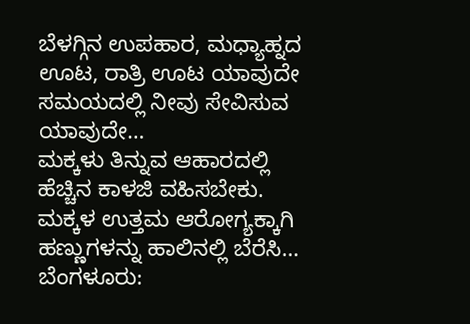ಬೆಳಗ್ಗಿನ ಉಪಹಾರ, ಮಧ್ಯಾಹ್ನದ ಊಟ, ರಾತ್ರಿ ಊಟ ಯಾವುದೇ ಸಮಯದಲ್ಲಿ ನೀವು ಸೇವಿಸುವ ಯಾವುದೇ…
ಮಕ್ಕಳು ತಿನ್ನುವ ಆಹಾರದಲ್ಲಿ ಹೆಚ್ಚಿನ ಕಾಳಜಿ ವಹಿಸಬೇಕು. ಮಕ್ಕಳ ಉತ್ತಮ ಆರೋಗ್ಯಕ್ಕಾಗಿ ಹಣ್ಣುಗಳನ್ನು ಹಾಲಿನಲ್ಲಿ ಬೆರೆಸಿ…
ಬೆಂಗಳೂರು: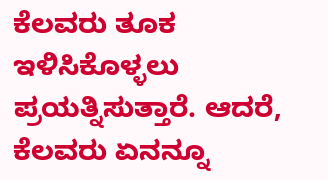ಕೆಲವರು ತೂಕ ಇಳಿಸಿಕೊಳ್ಳಲು ಪ್ರಯತ್ನಿಸುತ್ತಾರೆ. ಆದರೆ, ಕೆಲವರು ಏನನ್ನೂ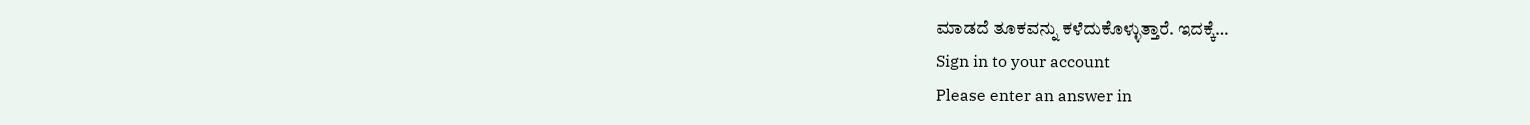ಮಾಡದೆ ತೂಕವನ್ನು ಕಳೆದುಕೊಳ್ಳುತ್ತಾರೆ. ಇದಕ್ಕೆ…
Sign in to your account
Please enter an answer in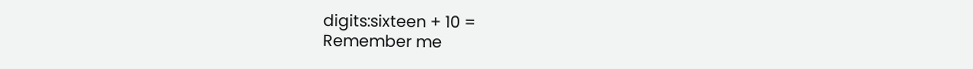digits:sixteen + 10 =
Remember me